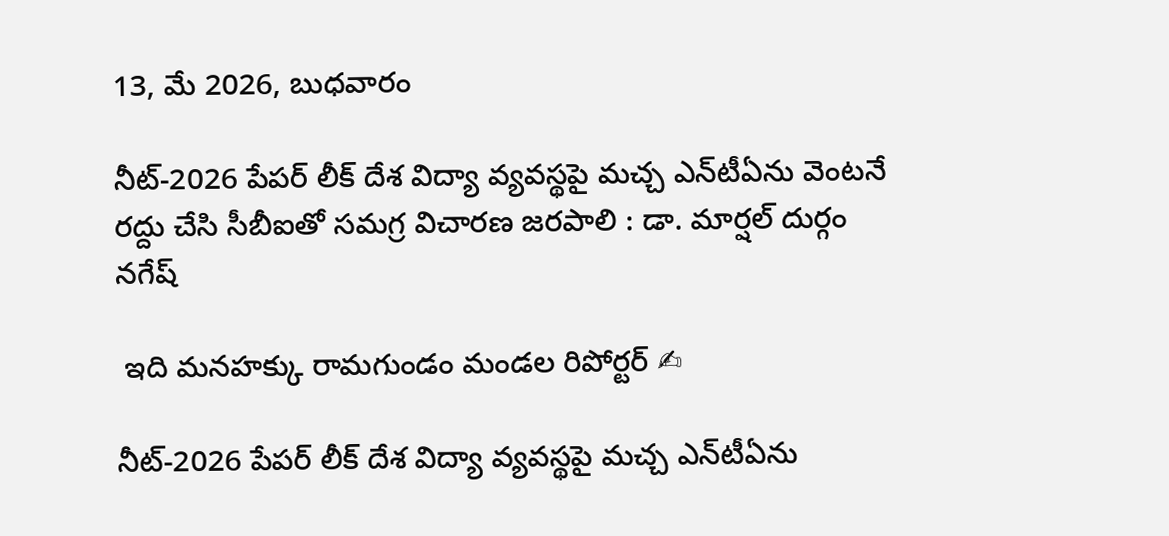13, మే 2026, బుధవారం

నీట్-2026 పేపర్ లీక్ దేశ విద్యా వ్యవస్థపై మచ్చ ఎన్‌టీఏను వెంటనే రద్దు చేసి సీబీఐతో సమగ్ర విచారణ జరపాలి : డా. మార్షల్ దుర్గం నగేష్

 ఇది మనహక్కు రామగుండం మండల రిపోర్టర్ ✍

నీట్-2026 పేపర్ లీక్ దేశ విద్యా వ్యవస్థపై మచ్చ ఎన్‌టీఏను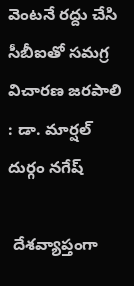వెంటనే రద్దు చేసి సీబీఐతో సమగ్ర విచారణ జరపాలి : డా. మార్షల్ దుర్గం నగేష్

 దేశవ్యాప్తంగా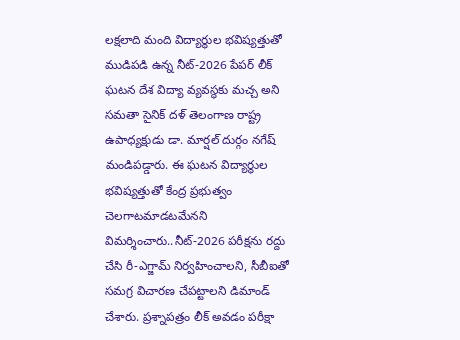లక్షలాది మంది విద్యార్థుల భవిష్యత్తుతో ముడిపడి ఉన్న నీట్-2026 పేపర్ లీక్ ఘటన దేశ విద్యా వ్యవస్థకు మచ్చ అని సమతా సైనిక్ దళ్ తెలంగాణ రాష్ట్ర ఉపాధ్యక్షుడు డా. మార్షల్ దుర్గం నగేష్ మండిపడ్డారు. ఈ ఘటన విద్యార్థుల భవిష్యత్తుతో కేంద్ర ప్రభుత్వం చెలగాటమాడటమేనని విమర్శించారు..నీట్-2026 పరీక్షను రద్దు చేసి రీ-ఎగ్జామ్ నిర్వహించాలని, సీబీఐతో సమగ్ర విచారణ చేపట్టాలని డిమాండ్ చేశారు. ప్రశ్నాపత్రం లీక్ అవడం పరీక్షా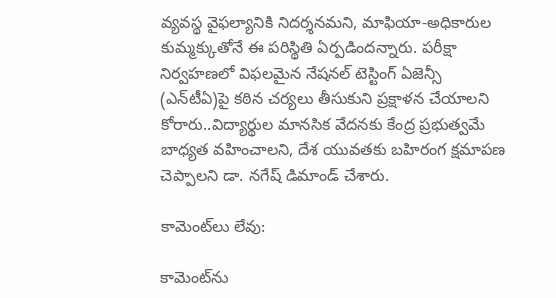వ్యవస్థ వైఫల్యానికి నిదర్శనమని, మాఫియా-అధికారుల కుమ్మక్కుతోనే ఈ పరిస్థితి ఏర్పడిందన్నారు. పరీక్షా నిర్వహణలో విఫలమైన నేషనల్ టెస్టింగ్ ఏజెన్సీ (ఎన్‌టీఏ)పై కఠిన చర్యలు తీసుకుని ప్రక్షాళన చేయాలని కోరారు..విద్యార్థుల మానసిక వేదనకు కేంద్ర ప్రభుత్వమే బాధ్యత వహించాలని, దేశ యువతకు బహిరంగ క్షమాపణ చెప్పాలని డా. నగేష్ డిమాండ్ చేశారు.

కామెంట్‌లు లేవు:

కామెంట్‌ను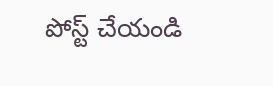పోస్ట్ చేయండి